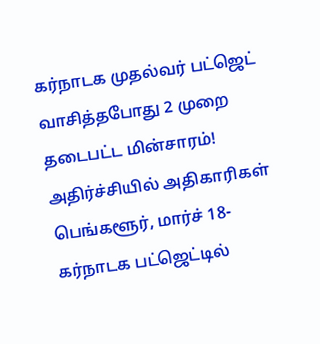கர்நாடக முதல்வர் பட்ஜெட் வாசித்தபோது 2 முறை தடைபட்ட மின்சாரம்! அதிர்ச்சியில் அதிகாரிகள்
பெங்களூர், மார்ச் 18-
கர்நாடக பட்ஜெட்டில்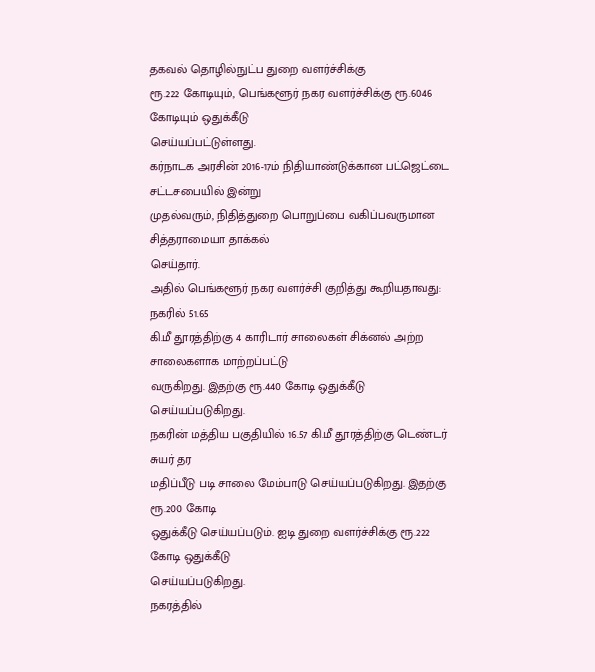தகவல் தொழில்நுட்ப துறை வளர்ச்சிக்கு
ரூ.222 கோடியும், பெங்களூர் நகர வளர்ச்சிக்கு ரூ.6046 கோடியும் ஒதுக்கீடு
செய்யப்பட்டுள்ளது.
கர்நாடக அரசின் 2016-17ம் நிதியாண்டுக்கான பட்ஜெட்டை சட்டசபையில் இன்று
முதல்வரும், நிதித்துறை பொறுப்பை வகிப்பவருமான சித்தராமையா தாக்கல்
செய்தார்.
அதில் பெங்களூர் நகர வளர்ச்சி குறித்து கூறியதாவது: நகரில் 51.65
கி.மீ தூரத்திற்கு 4 காரிடார் சாலைகள் சிக்னல் அற்ற சாலைகளாக மாற்றப்பட்டு
வருகிறது. இதற்கு ரூ.440 கோடி ஒதுக்கீடு செய்யப்படுகிறது.
நகரின் மத்திய பகுதியில் 16.57 கி.மீ தூரத்திற்கு டெண்டர் சுயர் தர
மதிப்பீடு படி சாலை மேம்பாடு செய்யப்படுகிறது. இதற்கு ரூ.200 கோடி
ஒதுக்கீடு செய்யப்படும். ஐடி துறை வளர்ச்சிக்கு ரூ.222 கோடி ஒதுக்கீடு
செய்யப்படுகிறது.
நகரத்தில்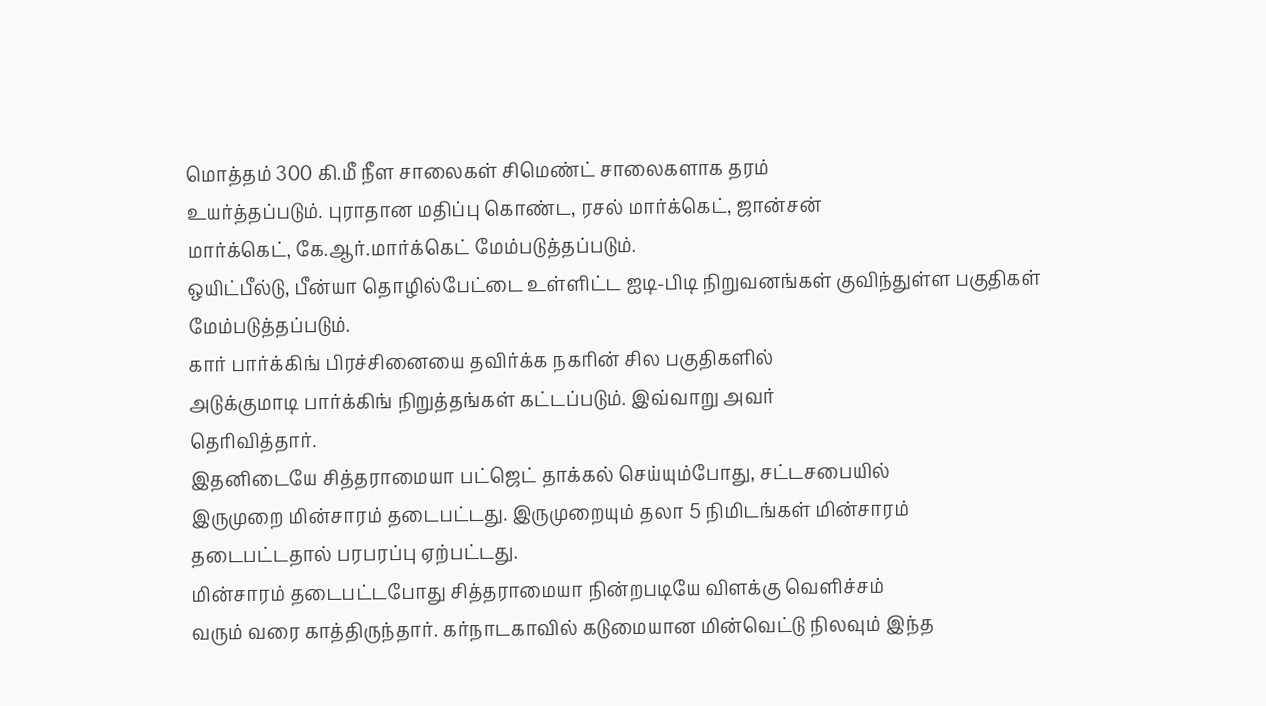மொத்தம் 300 கி.மீ நீள சாலைகள் சிமெண்ட் சாலைகளாக தரம்
உயர்த்தப்படும். புராதான மதிப்பு கொண்ட, ரசல் மார்க்கெட், ஜான்சன்
மார்க்கெட், கே.ஆர்.மார்க்கெட் மேம்படுத்தப்படும்.
ஒயிட்பீல்டு, பீன்யா தொழில்பேட்டை உள்ளிட்ட ஐடி-பிடி நிறுவனங்கள் குவிந்துள்ள பகுதிகள் மேம்படுத்தப்படும்.
கார் பார்க்கிங் பிரச்சினையை தவிர்க்க நகரின் சில பகுதிகளில்
அடுக்குமாடி பார்க்கிங் நிறுத்தங்கள் கட்டப்படும். இவ்வாறு அவர்
தெரிவித்தார்.
இதனிடையே சித்தராமையா பட்ஜெட் தாக்கல் செய்யும்போது, சட்டசபையில்
இருமுறை மின்சாரம் தடைபட்டது. இருமுறையும் தலா 5 நிமிடங்கள் மின்சாரம்
தடைபட்டதால் பரபரப்பு ஏற்பட்டது.
மின்சாரம் தடைபட்டபோது சித்தராமையா நின்றபடியே விளக்கு வெளிச்சம்
வரும் வரை காத்திருந்தார். கர்நாடகாவில் கடுமையான மின்வெட்டு நிலவும் இந்த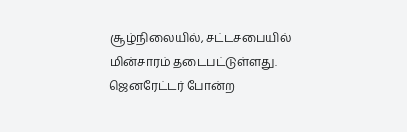சூழ்நிலையில், சட்டசபையில் மின்சாரம் தடைபட்டுள்ளது. ஜெனரேட்டர் போன்ற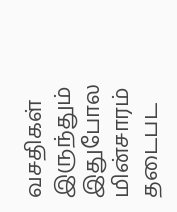வசதிகள் இருந்தும் இதுபோல மின்சாரம் தடைபட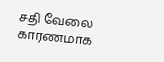சதி வேலை காரணமாக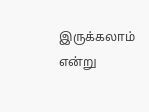இருக்கலாம்
என்று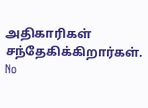அதிகாரிகள் சந்தேகிக்கிறார்கள்.
No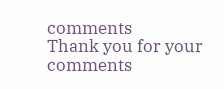comments
Thank you for your comments